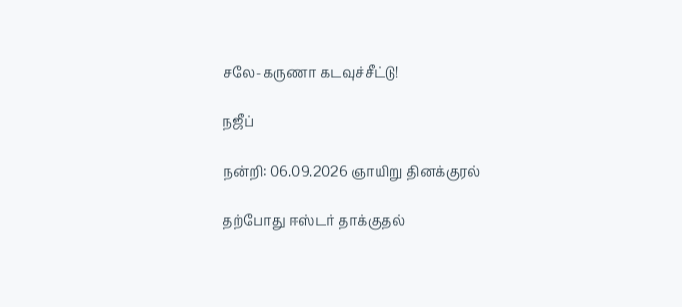சலே-கருணா கடவுச்சீட்டு!

நஜீப்

நன்றி: 06.09.2026 ஞாயிறு தினக்குரல்

தற்போது ஈஸ்டர் தாக்குதல்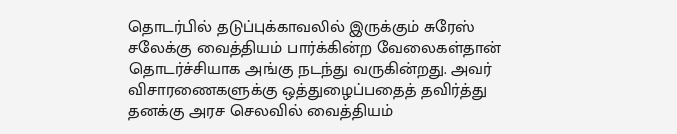தொடர்பில் தடுப்புக்காவலில் இருக்கும் சுரேஸ் சலேக்கு வைத்தியம் பார்க்கின்ற வேலைகள்தான் தொடர்ச்சியாக அங்கு நடந்து வருகின்றது. அவர் விசாரணைகளுக்கு ஒத்துழைப்பதைத் தவிர்த்து தனக்கு அரச செலவில் வைத்தியம்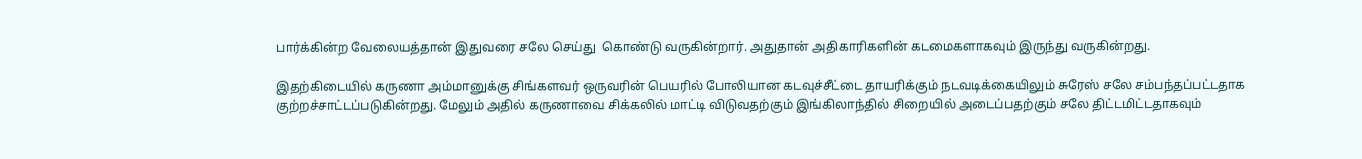பார்க்கின்ற வேலையத்தான் இதுவரை சலே செய்து  கொண்டு வருகின்றார். அதுதான் அதிகாரிகளின் கடமைகளாகவும் இருந்து வருகின்றது.

இதற்கிடையில் கருணா அம்மானுக்கு சிங்களவர் ஒருவரின் பெயரில் போலியான கடவுச்சீட்டை தாயரிக்கும் நடவடிக்கையிலும் சுரேஸ் சலே சம்பந்தப்பட்டதாக குற்றச்சாட்டப்படுகின்றது. மேலும் அதில் கருணாவை சிக்கலில் மாட்டி விடுவதற்கும் இங்கிலாந்தில் சிறையில் அடைப்பதற்கும் சலே திட்டமிட்டதாகவும்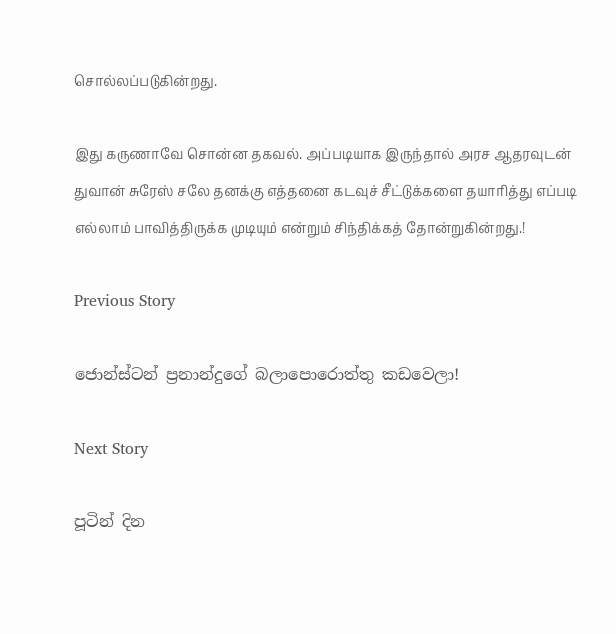சொல்லப்படுகின்றது.

இது கருணாவே சொன்ன தகவல். அப்படியாக இருந்தால் அரச ஆதரவுடன் துவான் சுரேஸ் சலே தனக்கு எத்தனை கடவுச் சீட்டுக்களை தயாரித்து எப்படி எல்லாம் பாவித்திருக்க முடியும் என்றும் சிந்திக்கத் தோன்றுகின்றது.!

Previous Story

ජොන්ස්ටන් ප්‍රනාන්දුගේ බලාපොරොත්තු කඩවෙලා!

Next Story

පූටින් දින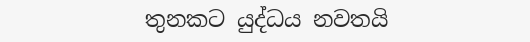තුනකට යුද්ධය නවතයි